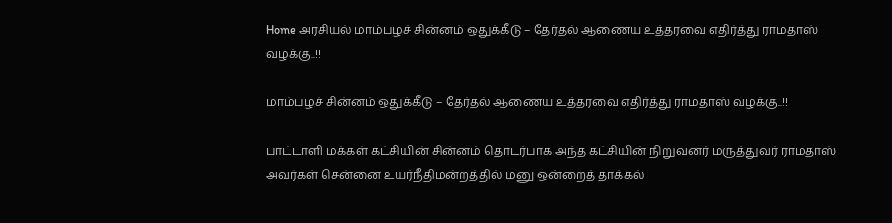Home அரசியல் மாம்பழச் சின்னம் ஒதுக்கீடு – தேர்தல் ஆணைய உத்தரவை எதிர்த்து ராமதாஸ் வழக்கு..!!

மாம்பழச் சின்னம் ஒதுக்கீடு – தேர்தல் ஆணைய உத்தரவை எதிர்த்து ராமதாஸ் வழக்கு..!!

பாட்டாளி மக்கள் கட்சியின் சின்னம் தொடர்பாக அந்த கட்சியின் நிறுவனர் மருத்துவர் ராமதாஸ் அவர்கள் சென்னை உயர்நீதிமன்றத்தில் மனு ஒன்றைத் தாக்கல்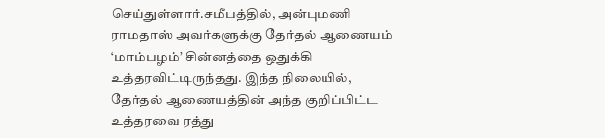செய்துள்ளார்.சமீபத்தில், அன்புமணி ராமதாஸ் அவர்களுக்கு தேர்தல் ஆணையம் ‘மாம்பழம்’ சின்னத்தை ஒதுக்கி உத்தரவிட்டிருந்தது. இந்த நிலையில், தேர்தல் ஆணையத்தின் அந்த குறிப்பிட்ட உத்தரவை ரத்து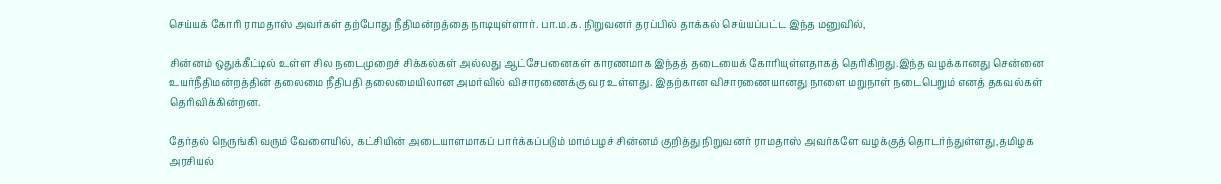செய்யக் கோரி ராமதாஸ் அவர்கள் தற்போது நீதிமன்றத்தை நாடியுள்ளார். பா.ம.க. நிறுவனர் தரப்பில் தாக்கல் செய்யப்பட்ட இந்த மனுவில்,

சின்னம் ஒதுக்கீட்டில் உள்ள சில நடைமுறைச் சிக்கல்கள் அல்லது ஆட்சேபனைகள் காரணமாக இந்தத் தடையைக் கோரியுள்ளதாகத் தெரிகிறது.இந்த வழக்கானது சென்னை உயர்நீதிமன்றத்தின் தலைமை நீதிபதி தலைமையிலான அமர்வில் விசாரணைக்கு வர உள்ளது. இதற்கான விசாரணையானது நாளை மறுநாள் நடைபெறும் எனத் தகவல்கள் தெரிவிக்கின்றன.

தேர்தல் நெருங்கி வரும் வேளையில், கட்சியின் அடையாளமாகப் பார்க்கப்படும் மாம்பழச் சின்னம் குறித்து நிறுவனர் ராமதாஸ் அவர்களே வழக்குத் தொடர்ந்துள்ளது,தமிழக அரசியல்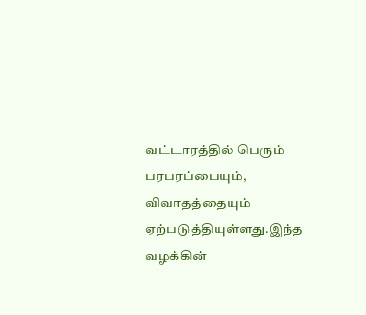வட்டாரத்தில் பெரும் பரபரப்பையும், விவாதத்தையும் ஏற்படுத்தியுள்ளது.இந்த வழக்கின்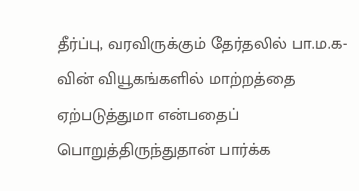தீர்ப்பு, வரவிருக்கும் தேர்தலில் பா.ம.க-வின் வியூகங்களில் மாற்றத்தை ஏற்படுத்துமா என்பதைப் பொறுத்திருந்துதான் பார்க்க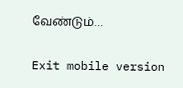வேண்டும்…

Exit mobile version